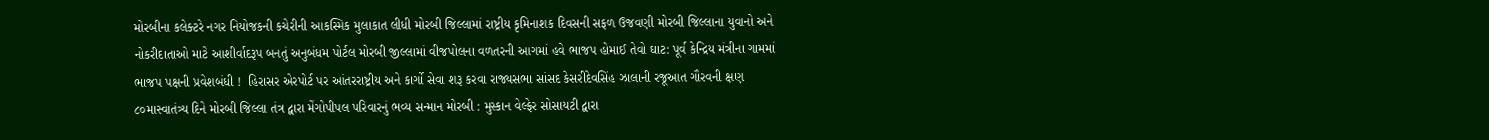મોરબીના કલેક્ટરે નગર નિયોજકની કચેરીની આકસ્મિક મુલાકાત લીધી મોરબી જિલ્લામાં રાષ્ટ્રીય કૃમિનાશક દિવસની સફળ ઉજવણી મોરબી જિલ્લાના યુવાનો અને નોકરીદાતાઓ માટે આશીર્વાદરૂપ બનતું અનુબંધમ પોર્ટલ મોરબી જીલ્લામાં વીજપોલના વળતરની આગમાં હવે ભાજપ હોમાઈ તેવો ઘાટ: પૂર્વ કેન્દ્રિય મંત્રીના ગામમાં ભાજપ પક્ષની પ્રવેશબંધી !  હિરાસર એરપોર્ટ પર આંતરરાષ્ટ્રીય અને કાર્ગો સેવા શરૂ કરવા રાજ્યસભા સાંસદ કેસરીદેવસિંહ ઝાલાની રજૂઆત ગૌરવની ક્ષણ ૮૦માસ્વાતંત્ર્ય દિને મોરબી જિલ્લા તંત્ર દ્વારા મેંગોપીપલ પરિવારનું ભવ્ય સન્માન મોરબી : મુસ્કાન વેલ્ફેર સોસાયટી દ્વારા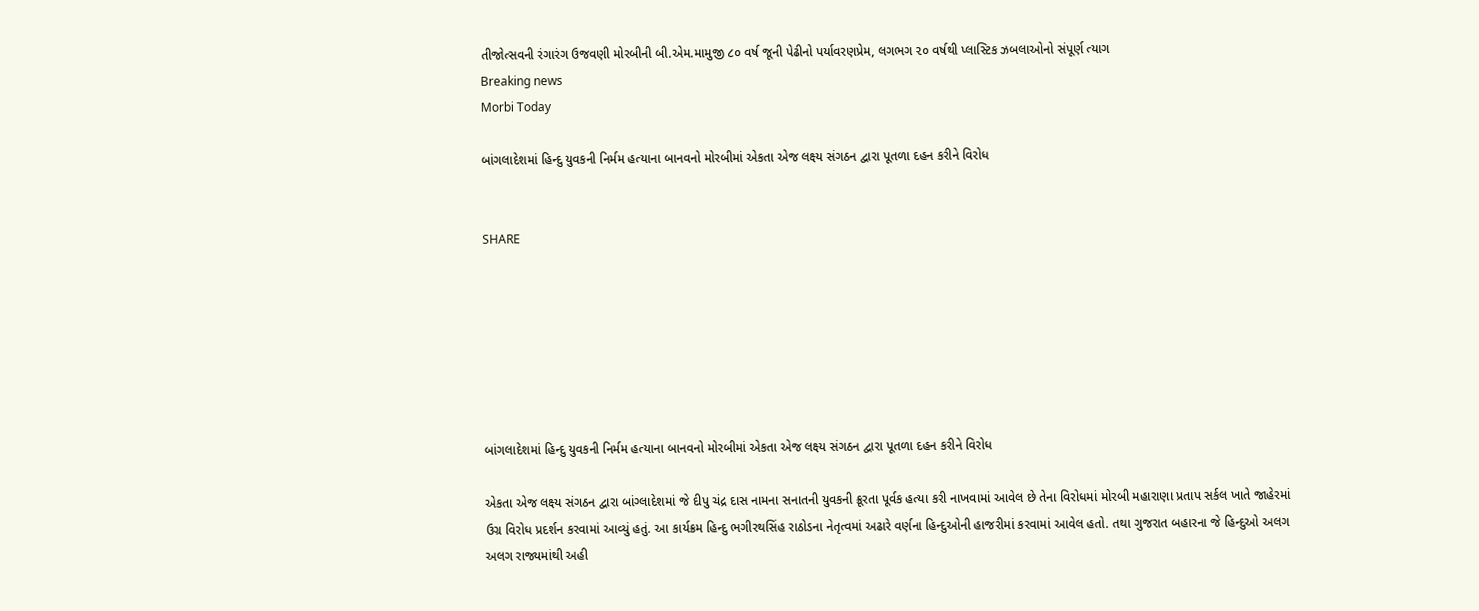તીજોત્સવની રંગારંગ ઉજવણી મોરબીની બી.એમ.મામુજી ૮૦ વર્ષ જૂની પેઢીનો પર્યાવરણપ્રેમ, લગભગ ૨૦ વર્ષથી પ્લાસ્ટિક ઝબલાઓનો સંપૂર્ણ ત્યાગ
Breaking news
Morbi Today

બાંગલાદેશમાં હિન્દુ યુવકની નિર્મમ હત્યાના બાનવનો મોરબીમાં એકતા એજ લક્ષ્ય સંગઠન દ્વારા પૂતળા દહન કરીને વિરોધ


SHARE







બાંગલાદેશમાં હિન્દુ યુવકની નિર્મમ હત્યાના બાનવનો મોરબીમાં એકતા એજ લક્ષ્ય સંગઠન દ્વારા પૂતળા દહન કરીને વિરોધ

એકતા એજ લક્ષ્ય સંગઠન દ્વારા બાંગ્લાદેશમાં જે દીપુ ચંદ્ર દાસ નામના સનાતની યુવકની ક્રૂરતા પૂર્વક હત્યા કરી નાખવામાં આવેલ છે તેના વિરોધમાં મોરબી મહારાણા પ્રતાપ સર્કલ ખાતે જાહેરમાં ઉગ્ર વિરોધ પ્રદર્શન કરવામાં આવ્યું હતું. આ કાર્યક્રમ હિન્દુ ભગીરથસિંહ રાઠોડના નેતૃત્વમાં અઢારે વર્ણના હિન્દુઓની હાજરીમાં કરવામાં આવેલ હતો. તથા ગુજરાત બહારના જે હિન્દુઓ અલગ અલગ રાજ્યમાંથી અહી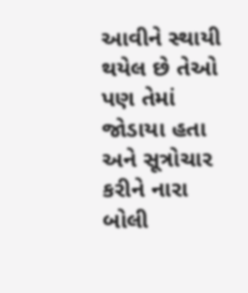આવીને સ્થાયી થયેલ છે તેઓ પણ તેમાં જોડાયા હતા અને સૂત્રોચાર કરીને નારા બોલી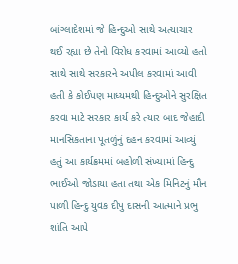બાંગ્લાદેશમાં જે હિન્દુઓ સાથે અત્યાચાર થઈ રહ્યા છે તેનો વિરોધ કરવામાં આવ્યો હતો સાથે સાથે સરકારને અપીલ કરવામાં આવી હતી કે કોઈપણ માધ્યમથી હિન્દુઓને સુરક્ષિત કરવા માટે સરકાર કાર્ય કરે ત્યાર બાદ જેહાદી માનસિકતાના પૂતળુંનું દહન કરવામાં આવ્યું હતું આ કાર્યક્રમમાં બહોળી સંખ્યામાં હિન્દુ ભાઈઓ જોડાયા હતા તથા એક મિનિટનું મૌન પાળી હિન્દુ યુવક દીપુ દાસની આત્માને પ્રભુ શાંતિ આપે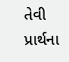તેવી પ્રાર્થના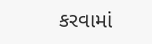કરવામાં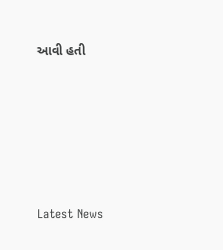આવી હતી






Latest News